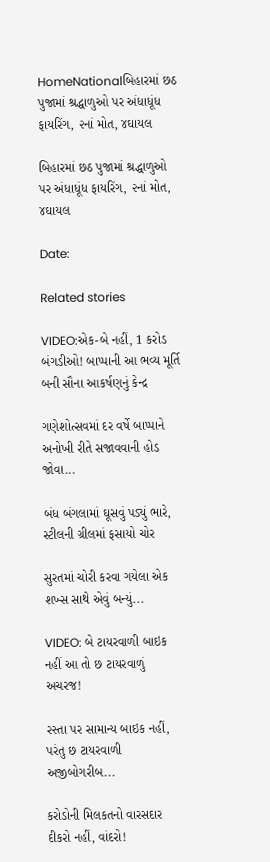HomeNationalબિહારમાં છઠ પુજામાં શ્રદ્ધાળુઓ પર અંધાધૂંધ ફાયરિંગ, ૨નાં મોત, ૪ઘાયલ

બિહારમાં છઠ પુજામાં શ્રદ્ધાળુઓ પર અંધાધૂંધ ફાયરિંગ, ૨નાં મોત, ૪ઘાયલ

Date:

Related stories

VIDEO:એક-બે નહીં, 1 કરોડ બંગડીઓ! બાપ્પાની આ ભવ્ય મૂર્તિ બની સૌના આકર્ષણનું કેન્દ્ર

ગણેશોત્સવમાં દર વર્ષે બાપ્પાને અનોખી રીતે સજાવવાની હોડ જોવા...

બંધ બંગલામાં ઘૂસવું પડ્યું ભારે, સ્ટીલની ગ્રીલમાં ફસાયો ચોર

સુરતમાં ચોરી કરવા ગયેલા એક શખ્સ સાથે એવું બન્યું...

VIDEO: બે ટાયરવાળી બાઇક નહીં આ તો છ ટાયરવાળું અચરજ!

રસ્તા પર સામાન્ય બાઇક નહીં, પરંતુ છ ટાયરવાળી અજીબોગરીબ...

કરોડોની મિલકતનો વારસદાર દીકરો નહીં, વાંદરો!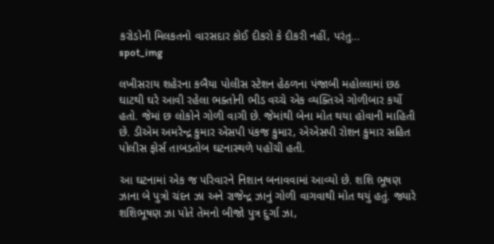કરોડોની મિલકતનો વારસદાર કોઈ દીકરો કે દીકરી નહીં, પરંતુ...
spot_img

લખીસરાય શહેરના કબૈયા પોલીસ સ્ટેશન હેઠળના પંજાબી મહોલ્લામાં છઠ ઘાટથી ઘરે આવી રહેલા ભક્તોની ભીડ વચ્ચે એક વ્યક્તિએ ગોળીબાર કર્યો હતો. જેમાં છ લોકોને ગોળી વાગી છે. જેમાંથી બેના મોત થયા હોવાની માહિતી છે. ડીએમ અમરેન્દ્ર કુમાર એસપી પંકજ કુમાર, એએસપી રોશન કુમાર સહિત પોલીસ ફોર્સ તાબડતોબ ઘટનાસ્થળે પહોંચી હતી.

આ ઘટનામાં એક જ પરિવારને નિશાન બનાવવામાં આવ્યો છે. શશિ ભૂષણ ઝાના બે પુત્રો ચંદન ઝા અને રાજેન્દ્ર ઝાનું ગોળી વાગવાથી મોત થયું હતું. જ્યારે શશિભૂષણ ઝા પોતે તેમનો બીજો પુત્ર દુર્ગા ઝા,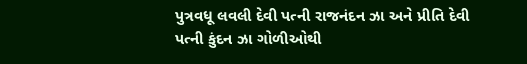પુત્રવધૂ લવલી દેવી પત્ની રાજનંદન ઝા અને પ્રીતિ દેવી પત્ની કુંદન ઝા ગોળીઓથી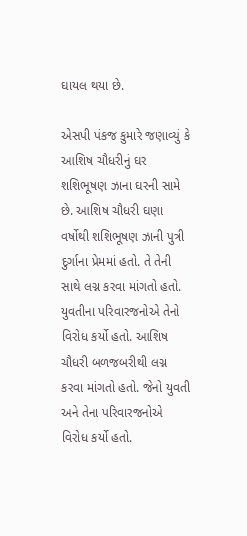ઘાયલ થયા છે.

એસપી પંકજ કુમારે જણાવ્યું કે આશિષ ચૌધરીનું ઘર શશિભૂષણ ઝાના ઘરની સામે છે. આશિષ ચૌધરી ઘણા વર્ષોથી શશિભૂષણ ઝાની પુત્રી દુર્ગાના પ્રેમમાં હતો. તે તેની સાથે લગ્ન કરવા માંગતો હતો. યુવતીના પરિવારજનોએ તેનો વિરોધ કર્યો હતો. આશિષ ચૌધરી બળજબરીથી લગ્ન કરવા માંગતો હતો. જેનો યુવતી અને તેના પરિવારજનોએ વિરોધ કર્યો હતો.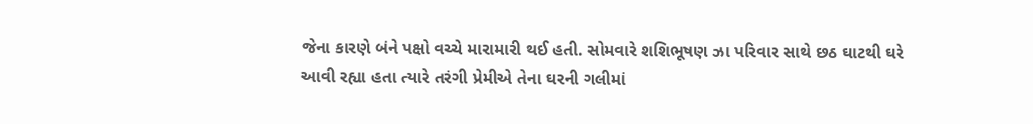જેના કારણે બંને પક્ષો વચ્ચે મારામારી થઈ હતી. સોમવારે શશિભૂષણ ઝા પરિવાર સાથે છઠ ઘાટથી ઘરે આવી રહ્યા હતા ત્યારે તરંગી પ્રેમીએ તેના ઘરની ગલીમાં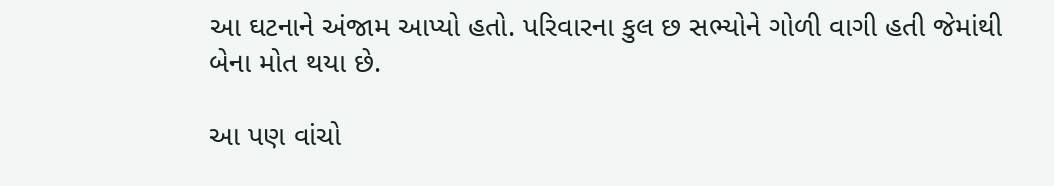આ ઘટનાને અંજામ આપ્યો હતો. પરિવારના કુલ છ સભ્યોને ગોળી વાગી હતી જેમાંથી બેના મોત થયા છે.

આ પણ વાંચો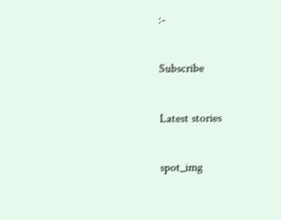:-

Subscribe

Latest stories

spot_img